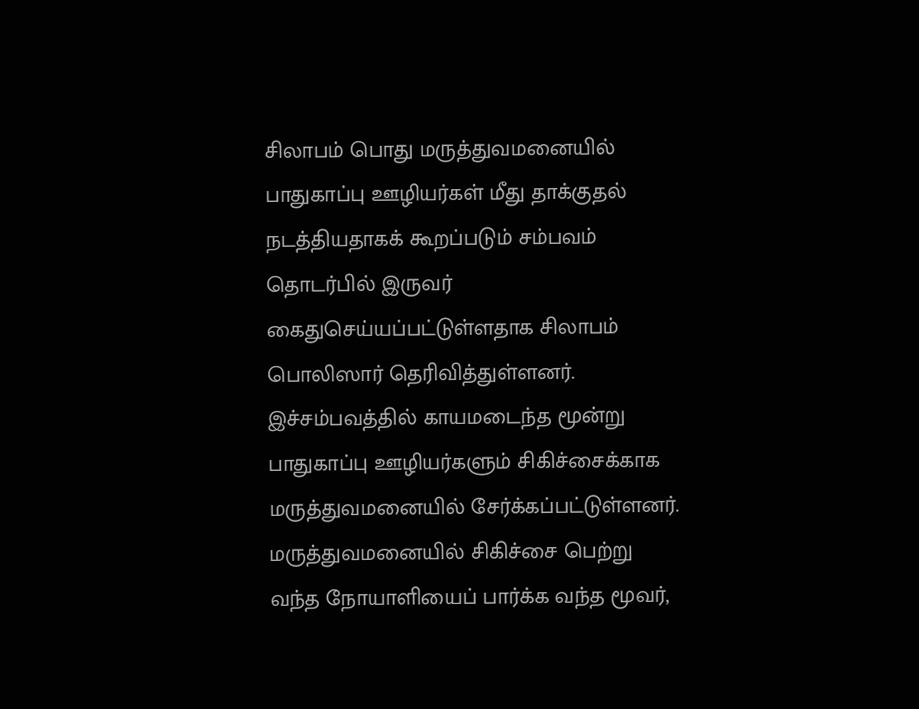சிலாபம் பொது மருத்துவமனையில் பாதுகாப்பு ஊழியர்கள் மீது தாக்குதல் நடத்தியதாகக் கூறப்படும் சம்பவம் தொடர்பில் இருவர் கைதுசெய்யப்பட்டுள்ளதாக சிலாபம் பொலிஸார் தெரிவித்துள்ளனர்.
இச்சம்பவத்தில் காயமடைந்த மூன்று பாதுகாப்பு ஊழியர்களும் சிகிச்சைக்காக மருத்துவமனையில் சேர்க்கப்பட்டுள்ளனர்.
மருத்துவமனையில் சிகிச்சை பெற்று வந்த நோயாளியைப் பார்க்க வந்த மூவர்,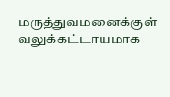மருத்துவமனைக்குள் வலுக்கட்டாயமாக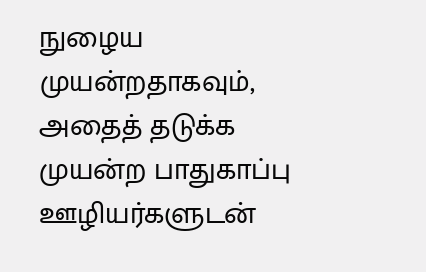நுழைய முயன்றதாகவும், அதைத் தடுக்க முயன்ற பாதுகாப்பு ஊழியர்களுடன்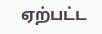ஏற்பட்ட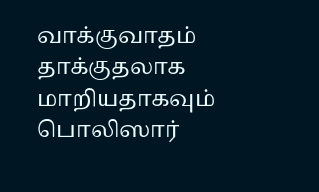வாக்குவாதம் தாக்குதலாக மாறியதாகவும் பொலிஸார்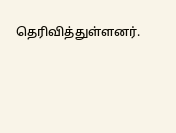தெரிவித்துள்ளனர்.